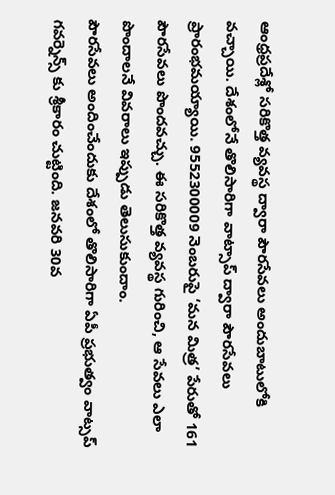ఆంధ్రప్రదేశ్లో సరికొత్త వ్యవస్థ ద్వారా పౌరసేవలు అందుబాటులోకి వచ్చాయి. దేశంలోనే తొలిసారిగా వాట్సాప్ ద్వారా పౌరసేవలు ప్రారంభమయ్యాయి. 9552300009 నెంబరుపై ‘మన మిత్ర’ పేరుతో 161 పౌరసేవలు పొందవచ్చు. ఈ సరికొత్త వ్యవస్థ గురించి, ఆ సేవలు ఎలా పొందాలనే వివరాలు ఇప్పుడు తెలుసుకుందాం.
పౌరసేవలు అందించేందుకు దేశంలో తొలిసారిగా ఏపీ ప్రభుత్వం వాట్సప్ గవర్నెన్స్ కు శ్రీకారం చుట్టింది. జనవరి 30వ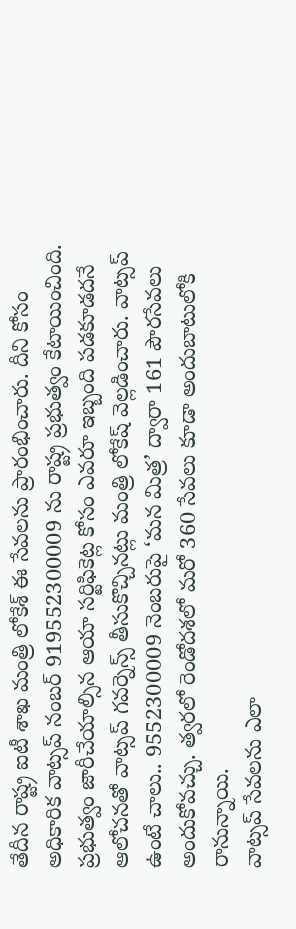తేదీన రాష్ట్ర ఐటీ శాఖ మంత్రి లోకేశ్ ఈ సేవలను ప్రారంభించారు. దీని కోసం అధికారిక వాట్సప్ నంబర్ 919552300009 ను రాష్ట్ర ప్రభుత్వం కేటాయించింది. ప్రభుత్వం జారీచేయాల్సిన ఆయా సర్టిఫికెట్ల కోసం ఎవరూ ఇబ్బంది పడకూడదనే ఆలోచనతో వాట్సప్ గవర్నెన్స్ తీసుకొచ్చినట్లు మంత్రి లోకేష్ వెల్లడించారు. వాట్సప్ ఉంటే చాలు.. 9552300009 నెంబరుపై ‘మన మిత్ర’ ద్వారా 161 పౌరసేవలు అందుకోవచ్చు. త్వరలో రెండోదశలో మరో 360 సేవలు కూడా అందుబాటులోకి రానున్నాయి.
వాట్సప్ సేవలను ఎలా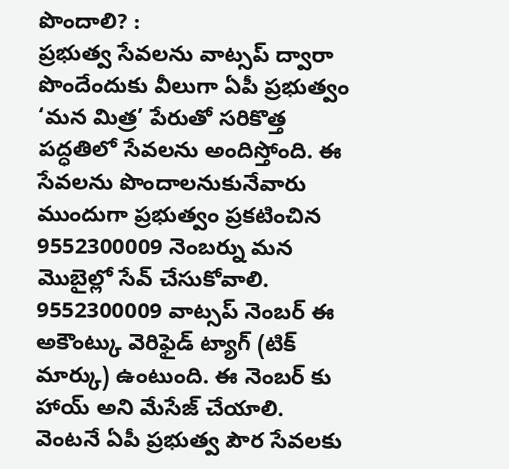పొందాలి? :
ప్రభుత్వ సేవలను వాట్సప్ ద్వారా పొందేందుకు వీలుగా ఏపీ ప్రభుత్వం ‘మన మిత్ర’ పేరుతో సరికొత్త పద్ధతిలో సేవలను అందిస్తోంది. ఈ సేవలను పొందాలనుకునేవారు ముందుగా ప్రభుత్వం ప్రకటించిన 9552300009 నెంబర్ను మన మొబైల్లో సేవ్ చేసుకోవాలి. 9552300009 వాట్సప్ నెంబర్ ఈ అకౌంట్కు వెరిఫైడ్ ట్యాగ్ (టిక్ మార్కు) ఉంటుంది. ఈ నెంబర్ కు హాయ్ అని మేసేజ్ చేయాలి. వెంటనే ఏపీ ప్రభుత్వ పౌర సేవలకు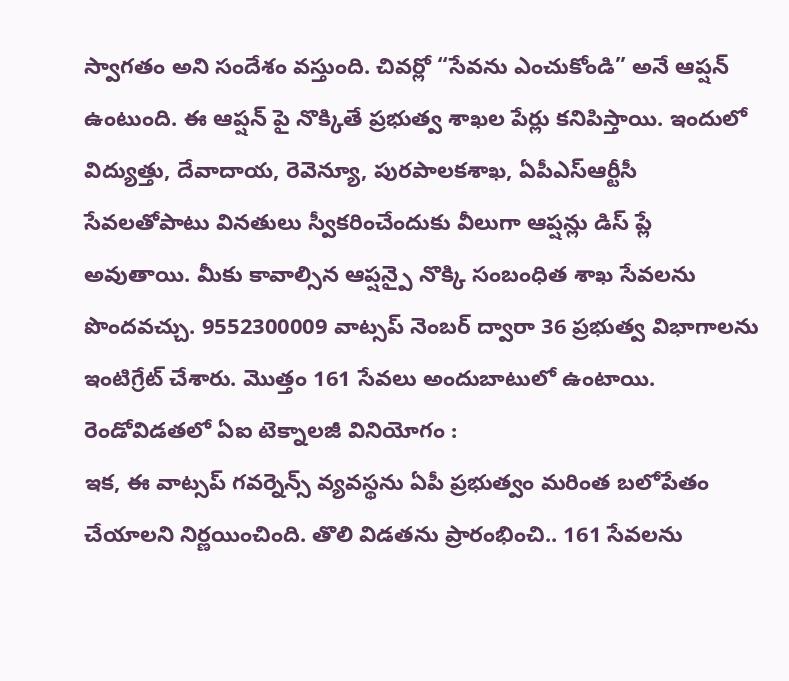స్వాగతం అని సందేశం వస్తుంది. చివర్లో “సేవను ఎంచుకోండి” అనే ఆప్షన్ ఉంటుంది. ఈ ఆప్షన్ పై నొక్కితే ప్రభుత్వ శాఖల పేర్లు కనిపిస్తాయి. ఇందులో విద్యుత్తు, దేవాదాయ, రెవెన్యూ, పురపాలకశాఖ, ఏపీఎస్ఆర్టీసీ సేవలతోపాటు వినతులు స్వీకరించేందుకు వీలుగా ఆప్షన్లు డిస్ ప్లే అవుతాయి. మీకు కావాల్సిన ఆప్షన్పై నొక్కి సంబంధిత శాఖ సేవలను పొందవచ్చు. 9552300009 వాట్సప్ నెంబర్ ద్వారా 36 ప్రభుత్వ విభాగాలను ఇంటిగ్రేట్ చేశారు. మొత్తం 161 సేవలు అందుబాటులో ఉంటాయి.
రెండోవిడతలో ఏఐ టెక్నాలజీ వినియోగం :
ఇక, ఈ వాట్సప్ గవర్నెన్స్ వ్యవస్థను ఏపీ ప్రభుత్వం మరింత బలోపేతం చేయాలని నిర్ణయించింది. తొలి విడతను ప్రారంభించి.. 161 సేవలను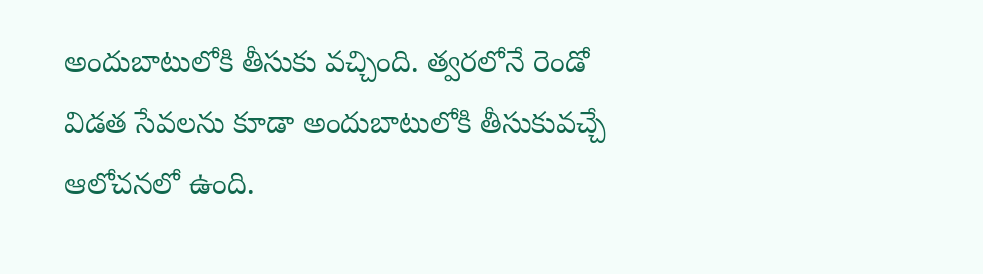అందుబాటులోకి తీసుకు వచ్చింది. త్వరలోనే రెండో విడత సేవలను కూడా అందుబాటులోకి తీసుకువచ్చే ఆలోచనలో ఉంది.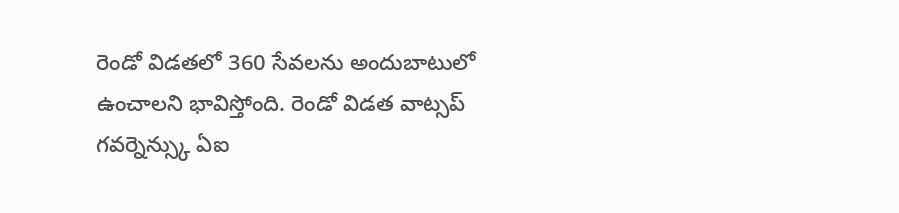రెండో విడతలో 360 సేవలను అందుబాటులో ఉంచాలని భావిస్తోంది. రెండో విడత వాట్సప్ గవర్నెన్స్కు ఏఐ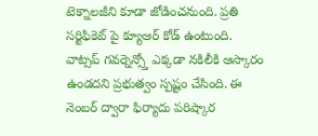టెక్నాలజీని కూడా జోడించనుంది. ప్రతి సర్టిఫికెట్ పై క్యూఆర్ కోడ్ ఉంటుంది. వాట్సప్ గవర్నెన్స్తో ఎక్కడా నకిలీకి ఆస్కారం ఉండదని ప్రభుత్వం స్పష్టం చేసింది. ఈ నెంబర్ ద్వారా ఫిర్యాదు పరిష్కార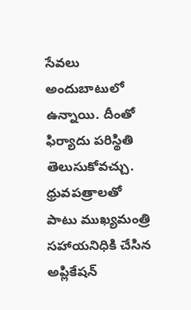సేవలు అందుబాటులో ఉన్నాయి. దీంతో ఫిర్యాదు పరిస్థితి తెలుసుకోవచ్చు. ధ్రువపత్రాలతో పాటు ముఖ్యమంత్రి సహాయనిధికి చేసిన అప్లికేషన్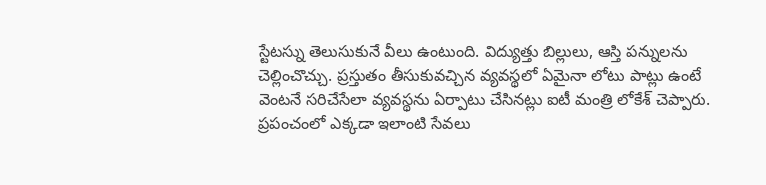స్టేటస్ను తెలుసుకునే వీలు ఉంటుంది. విద్యుత్తు బిల్లులు, ఆస్తి పన్నులను చెల్లించొచ్చు. ప్రస్తుతం తీసుకువచ్చిన వ్యవస్థలో ఏమైనా లోటు పాట్లు ఉంటే వెంటనే సరిచేసేలా వ్యవస్థను ఏర్పాటు చేసినట్లు ఐటీ మంత్రి లోకేశ్ చెప్పారు. ప్రపంచంలో ఎక్కడా ఇలాంటి సేవలు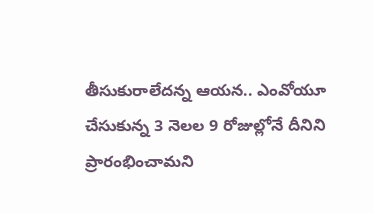తీసుకురాలేదన్న ఆయన.. ఎంవోయూ చేసుకున్న 3 నెలల 9 రోజుల్లోనే దీనిని ప్రారంభించామని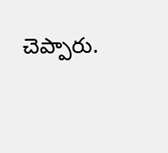చెప్పారు.